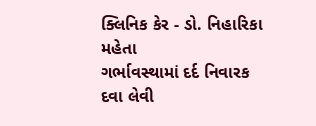ક્લિનિક કેર - ડો. નિહારિકા મહેતા
ગર્ભાવસ્થામાં દર્દ નિવારક દવા લેવી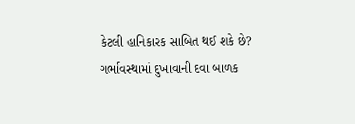કેટલી હાનિકારક સાબિત થઈ શકે છે?
ગર્ભાવસ્થામાં દુખાવાની દવા બાળક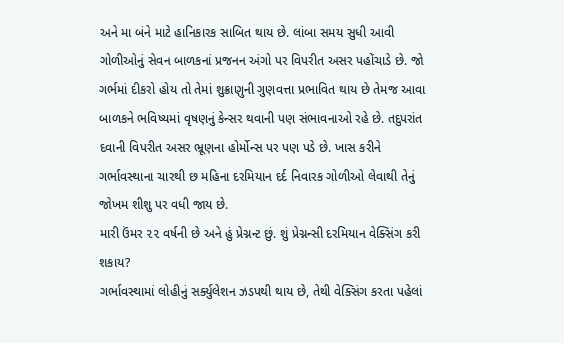અને મા બંને માટે હાનિકારક સાબિત થાય છે. લાંબા સમય સુધી આવી ગોળીઓનું સેવન બાળકનાં પ્રજનન અંગો પર વિપરીત અસર પહોંચાડે છે. જો ગર્ભમાં દીકરો હોય તો તેમાં શુક્રાણુની ગુણવત્તા પ્રભાવિત થાય છે તેમજ આવા બાળકને ભવિષ્યમાં વૃષણનું કેન્સર થવાની પણ સંભાવનાઓ રહે છે. તદુપરાંત દવાની વિપરીત અસર ભ્રૂણના હોર્મોન્સ પર પણ પડે છે. ખાસ કરીને ગર્ભાવસ્થાના ચારથી છ મહિના દરમિયાન દર્દ નિવારક ગોળીઓ લેવાથી તેનું જોખમ શીશુ પર વધી જાય છે.
મારી ઉંમર ૨૨ વર્ષની છે અને હું પ્રેગ્નન્ટ છું. શું પ્રેગ્નન્સી દરમિયાન વેક્સિંગ કરી શકાય?
ગર્ભાવસ્થામાં લોહીનું સર્ક્યુલેશન ઝડપથી થાય છે, તેથી વેક્સિંગ કરતા પહેલાં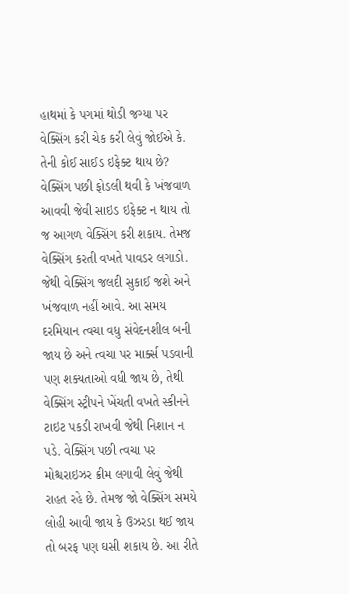હાથમાં કે પગમાં થોડી જગ્યા પર વેક્સિંગ કરી ચેક કરી લેવું જોઈએ કે. તેની કોઈ સાઈડ ઇફેક્ટ થાય છે? વેક્સિંગ પછી ફોડલી થવી કે ખંજવાળ આવવી જેવી સાઇડ ઇફેક્ટ ન થાય તો જ આગળ વેક્સિંગ કરી શકાય. તેમજ વેક્સિંગ કરતી વખતે પાવડર લગાડો. જેથી વેક્સિંગ જલદી સુકાઈ જશે અને ખંજવાળ નહીં આવે. આ સમય દરમિયાન ત્વચા વધુ સંવેદનશીલ બની જાય છે અને ત્વચા પર માર્ક્સ પડવાની પણ શક્યતાઓ વધી જાય છે, તેથી વેક્સિંગ સ્ટ્રીપને ખેંચતી વખતે સ્કીનને ટાઇટ પકડી રાખવી જેથી નિશાન ન પડે. વેક્સિંગ પછી ત્વચા પર મોશ્ચરાઇઝર ક્રીમ લગાવી લેવું જેથી રાહત રહે છે. તેમજ જો વેક્સિંગ સમયે લોહી આવી જાય કે ઉઝરડા થઈ જાય તો બરફ પણ ઘસી શકાય છે. આ રીતે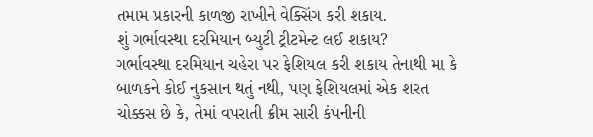તમામ પ્રકારની કાળજી રાખીને વેક્સિંગ કરી શકાય.
શું ગર્ભાવસ્થા દરમિયાન બ્યુટી ટ્રીટમેન્ટ લઈ શકાય?
ગર્ભાવસ્થા દરમિયાન ચહેરા પર ફેશિયલ કરી શકાય તેનાથી મા કે બાળકને કોઈ નુકસાન થતું નથી, પણ ફેશિયલમાં એક શરત ચોક્કસ છે કે, તેમાં વપરાતી ક્રીમ સારી કંપનીની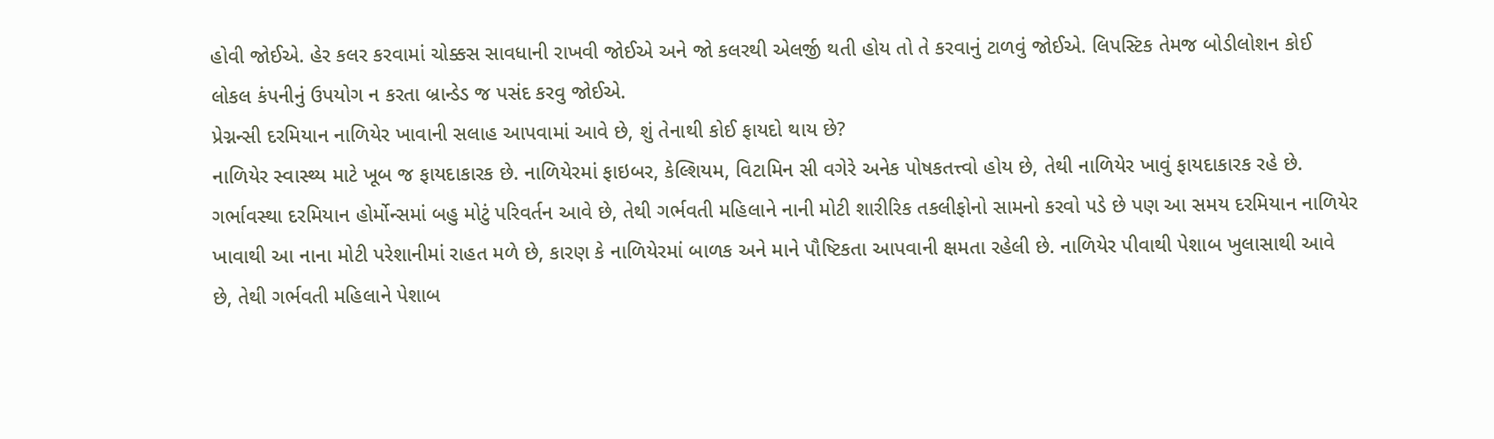હોવી જોઈએ. હેર કલર કરવામાં ચોક્કસ સાવધાની રાખવી જોઈએ અને જો કલરથી એલર્જી થતી હોય તો તે કરવાનું ટાળવું જોઈએ. લિપસ્ટિક તેમજ બોડીલોશન કોઈ લોકલ કંપનીનું ઉપયોગ ન કરતા બ્રાન્ડેડ જ પસંદ કરવુ જોઈએ.
પ્રેગ્નન્સી દરમિયાન નાળિયેર ખાવાની સલાહ આપવામાં આવે છે, શું તેનાથી કોઈ ફાયદો થાય છે?
નાળિયેર સ્વાસ્થ્ય માટે ખૂબ જ ફાયદાકારક છે. નાળિયેરમાં ફાઇબર, કેલ્શિયમ, વિટામિન સી વગેરે અનેક પોષકતત્ત્વો હોય છે, તેથી નાળિયેર ખાવું ફાયદાકારક રહે છે. ગર્ભાવસ્થા દરમિયાન હોર્મોન્સમાં બહુ મોટું પરિવર્તન આવે છે, તેથી ગર્ભવતી મહિલાને નાની મોટી શારીરિક તકલીફોનો સામનો કરવો પડે છે પણ આ સમય દરમિયાન નાળિયેર ખાવાથી આ નાના મોટી પરેશાનીમાં રાહત મળે છે, કારણ કે નાળિયેરમાં બાળક અને માને પૌષ્ટિકતા આપવાની ક્ષમતા રહેલી છે. નાળિયેર પીવાથી પેશાબ ખુલાસાથી આવે છે, તેથી ગર્ભવતી મહિલાને પેશાબ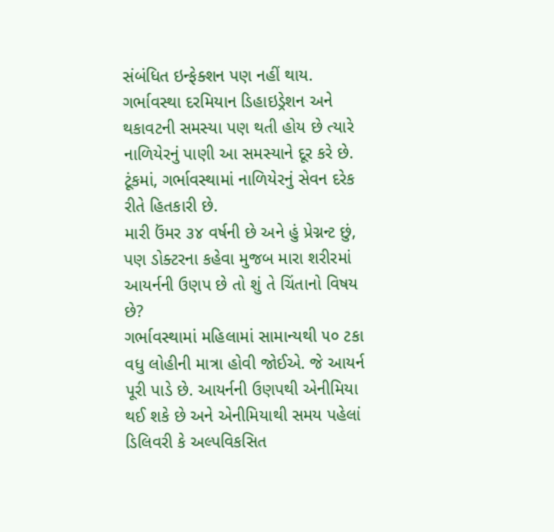સંબંધિત ઇન્ફેક્શન પણ નહીં થાય. ગર્ભાવસ્થા દરમિયાન ડિહાઇડ્રેશન અને થકાવટની સમસ્યા પણ થતી હોય છે ત્યારે નાળિયેરનું પાણી આ સમસ્યાને દૂર કરે છે. ટૂંકમાં, ગર્ભાવસ્થામાં નાળિયેરનું સેવન દરેક રીતે હિતકારી છે.
મારી ઉંમર ૩૪ વર્ષની છે અને હું પ્રેગ્નન્ટ છું, પણ ડોક્ટરના કહેવા મુજબ મારા શરીરમાં આયર્નની ઉણપ છે તો શું તે ચિંતાનો વિષય છે?
ગર્ભાવસ્થામાં મહિલામાં સામાન્યથી ૫૦ ટકા વધુ લોહીની માત્રા હોવી જોઈએ. જે આયર્ન પૂરી પાડે છે. આયર્નની ઉણપથી એનીમિયા થઈ શકે છે અને એનીમિયાથી સમય પહેલાં ડિલિવરી કે અલ્પવિકસિત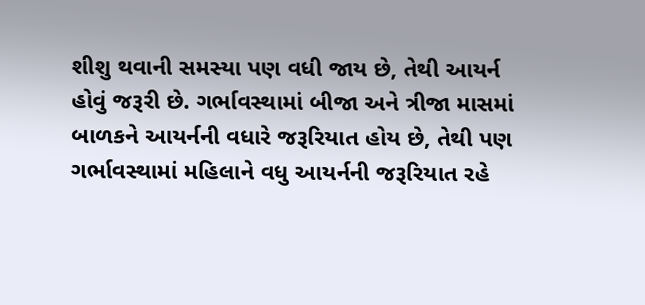શીશુ થવાની સમસ્યા પણ વધી જાય છે, તેથી આયર્ન હોવું જરૂરી છે. ગર્ભાવસ્થામાં બીજા અને ત્રીજા માસમાં બાળકને આયર્નની વધારે જરૂરિયાત હોય છે, તેથી પણ ગર્ભાવસ્થામાં મહિલાને વધુ આયર્નની જરૂરિયાત રહે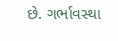છે. ગર્ભાવસ્થા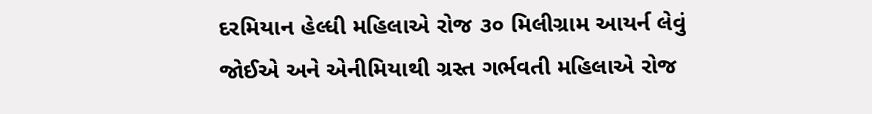દરમિયાન હેલ્ધી મહિલાએ રોજ ૩૦ મિલીગ્રામ આયર્ન લેવું જોઈએ અને એનીમિયાથી ગ્રસ્ત ગર્ભવતી મહિલાએ રોજ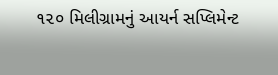૧૨૦ મિલીગ્રામનું આયર્ન સપ્લિમેન્ટ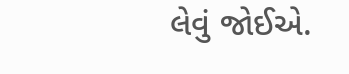લેવું જોઈએ.